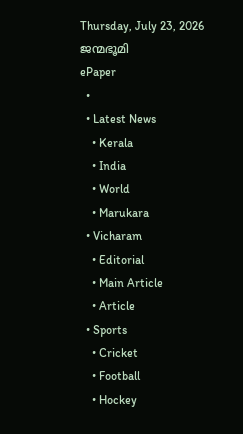Thursday, July 23, 2026
ജന്മഭൂമി
ePaper
  •
  • Latest News
    • Kerala
    • India
    • World
    • Marukara
  • Vicharam
    • Editorial
    • Main Article
    • Article
  • Sports
    • Cricket
    • Football
    • Hockey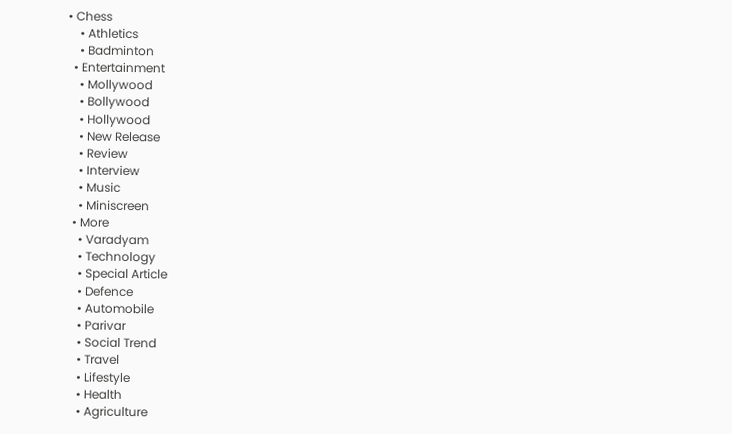• Chess
    • Athletics
    • Badminton
  • Entertainment
    • Mollywood
    • Bollywood
    • Hollywood
    • New Release
    • Review
    • Interview
    • Music
    • Miniscreen
  • More
    • Varadyam
    • Technology
    • Special Article
    • Defence
    • Automobile
    • Parivar
    • Social Trend
    • Travel
    • Lifestyle
    • Health
    • Agriculture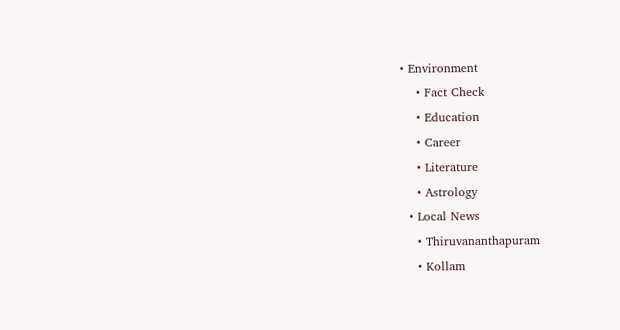• Environment
    • Fact Check
    • Education
    • Career
    • Literature
    • Astrology
  • Local News
    • Thiruvananthapuram
    • Kollam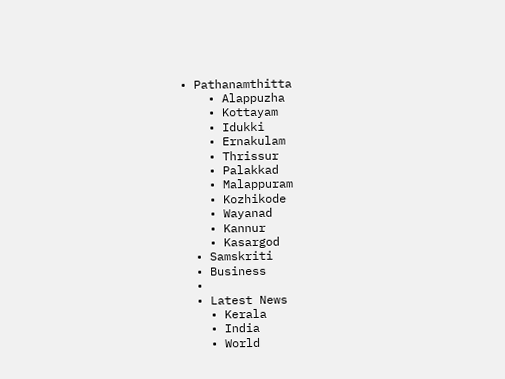• Pathanamthitta
    • Alappuzha
    • Kottayam
    • Idukki
    • Ernakulam
    • Thrissur
    • Palakkad
    • Malappuram
    • Kozhikode
    • Wayanad
    • Kannur
    • Kasargod
  • Samskriti
  • Business
  •
  • Latest News
    • Kerala
    • India
    • World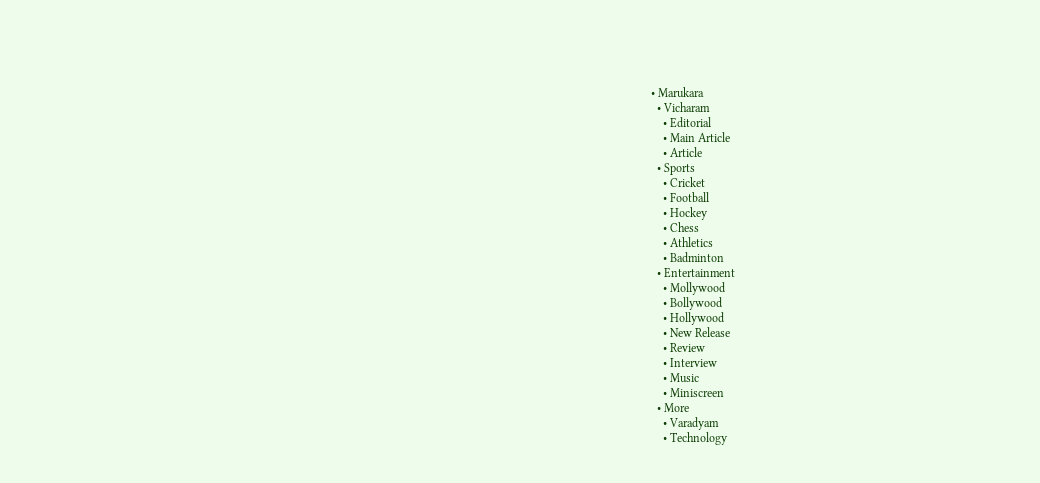• Marukara
  • Vicharam
    • Editorial
    • Main Article
    • Article
  • Sports
    • Cricket
    • Football
    • Hockey
    • Chess
    • Athletics
    • Badminton
  • Entertainment
    • Mollywood
    • Bollywood
    • Hollywood
    • New Release
    • Review
    • Interview
    • Music
    • Miniscreen
  • More
    • Varadyam
    • Technology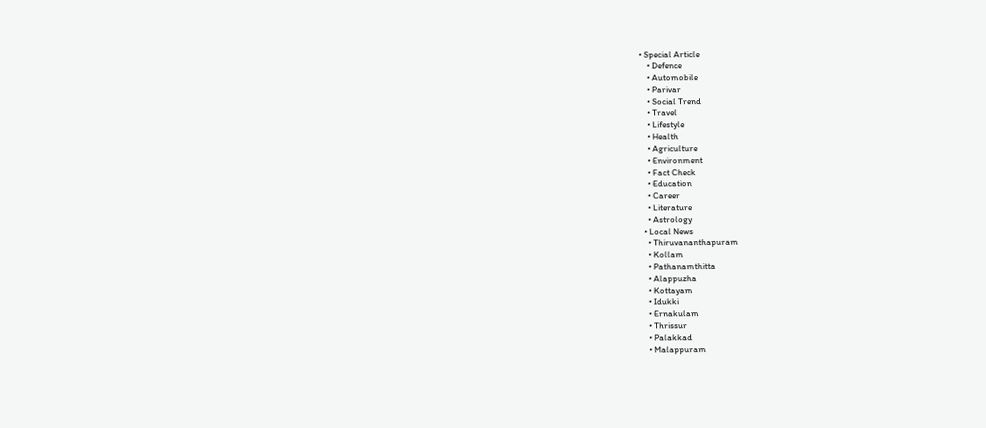• Special Article
    • Defence
    • Automobile
    • Parivar
    • Social Trend
    • Travel
    • Lifestyle
    • Health
    • Agriculture
    • Environment
    • Fact Check
    • Education
    • Career
    • Literature
    • Astrology
  • Local News
    • Thiruvananthapuram
    • Kollam
    • Pathanamthitta
    • Alappuzha
    • Kottayam
    • Idukki
    • Ernakulam
    • Thrissur
    • Palakkad
    • Malappuram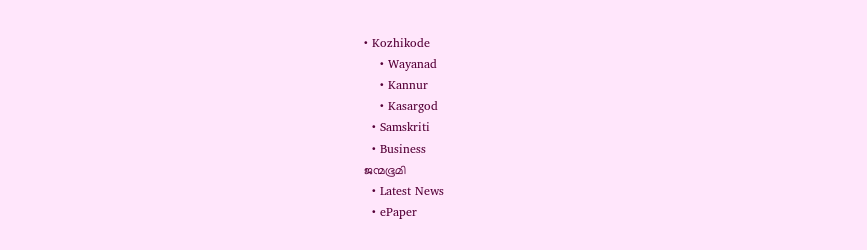• Kozhikode
    • Wayanad
    • Kannur
    • Kasargod
  • Samskriti
  • Business
ജന്മഭൂമി
  • Latest News
  • ePaper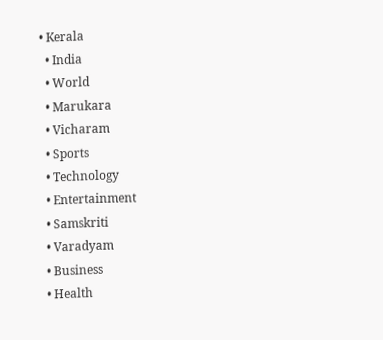• Kerala
  • India
  • World
  • Marukara
  • Vicharam
  • Sports
  • Technology
  • Entertainment
  • Samskriti
  • Varadyam
  • Business
  • Health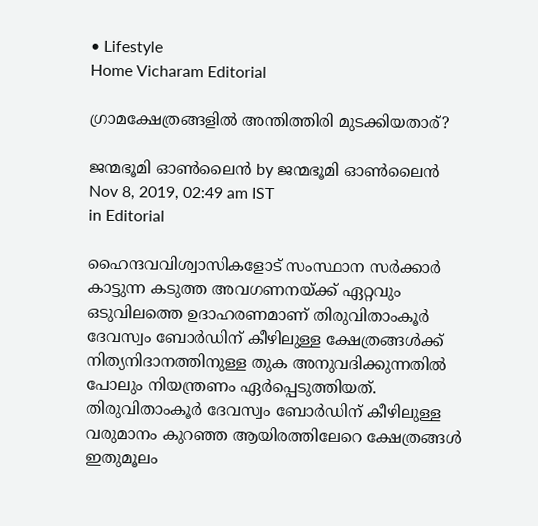• Lifestyle
Home Vicharam Editorial

ഗ്രാമക്ഷേത്രങ്ങളില്‍ അന്തിത്തിരി മുടക്കിയതാര്?

ജന്മഭൂമി ഓണ്‍ലൈന്‍ by ജന്മഭൂമി ഓണ്‍ലൈന്‍
Nov 8, 2019, 02:49 am IST
in Editorial

ഹൈന്ദവവിശ്വാസികളോട് സംസ്ഥാന സര്‍ക്കാര്‍ കാട്ടുന്ന കടുത്ത അവഗണനയ്‌ക്ക് ഏറ്റവും ഒടുവിലത്തെ ഉദാഹരണമാണ് തിരുവിതാംകൂര്‍ ദേവസ്വം ബോര്‍ഡിന് കീഴിലുള്ള ക്ഷേത്രങ്ങള്‍ക്ക് നിത്യനിദാനത്തിനുള്ള തുക അനുവദിക്കുന്നതില്‍ പോലും നിയന്ത്രണം ഏര്‍പ്പെടുത്തിയത്. തിരുവിതാംകൂര്‍ ദേവസ്വം ബോര്‍ഡിന് കീഴിലുള്ള വരുമാനം കുറഞ്ഞ ആയിരത്തിലേറെ ക്ഷേത്രങ്ങള്‍ ഇതുമൂലം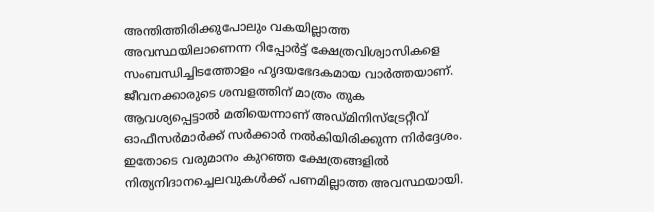അന്തിത്തിരിക്കുപോലും വകയില്ലാത്ത അവസ്ഥയിലാണെന്ന റിപ്പോര്‍ട്ട് ക്ഷേത്രവിശ്വാസികളെ സംബന്ധിച്ചിടത്തോളം ഹൃദയഭേദകമായ വാര്‍ത്തയാണ്. ജീവനക്കാരുടെ ശമ്പളത്തിന് മാത്രം തുക ആവശ്യപ്പെട്ടാല്‍ മതിയെന്നാണ് അഡ്മിനിസ്‌ട്രേറ്റീവ് ഓഫീസര്‍മാര്‍ക്ക് സര്‍ക്കാര്‍ നല്‍കിയിരിക്കുന്ന നിര്‍ദ്ദേശം. ഇതോടെ വരുമാനം കുറഞ്ഞ ക്ഷേത്രങ്ങളില്‍ നിത്യനിദാനച്ചെലവുകള്‍ക്ക് പണമില്ലാത്ത അവസ്ഥയായി.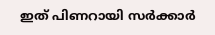ഇത് പിണറായി സര്‍ക്കാര്‍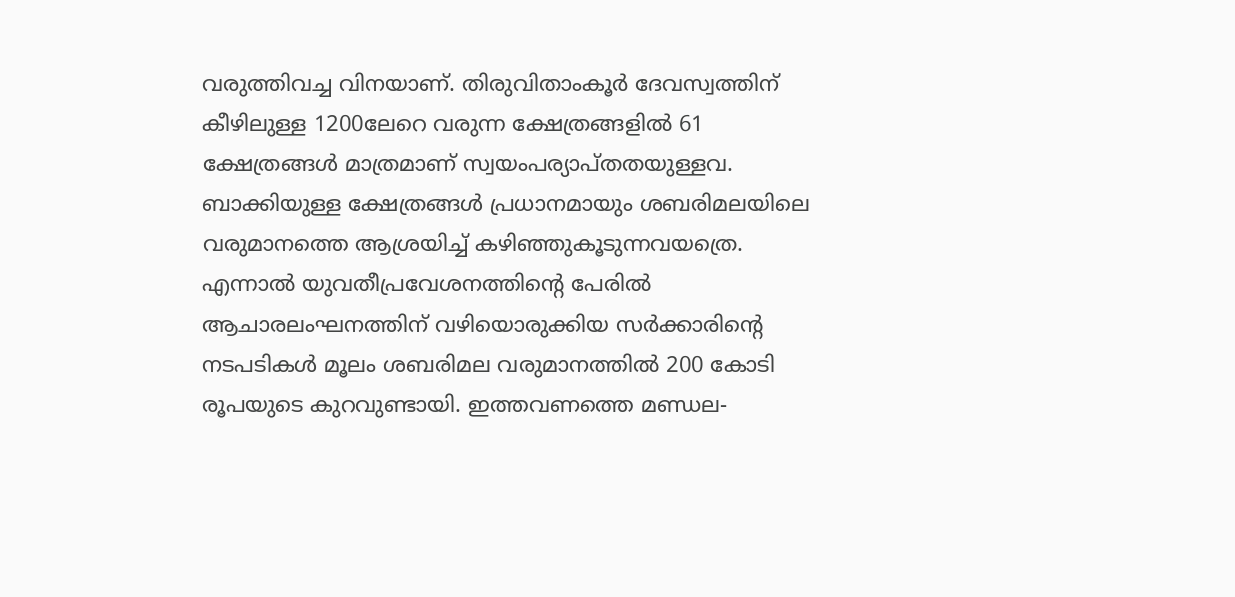വരുത്തിവച്ച വിനയാണ്. തിരുവിതാംകൂര്‍ ദേവസ്വത്തിന് കീഴിലുള്ള 1200ലേറെ വരുന്ന ക്ഷേത്രങ്ങളില്‍ 61 ക്ഷേത്രങ്ങള്‍ മാത്രമാണ് സ്വയംപര്യാപ്തതയുള്ളവ. ബാക്കിയുള്ള ക്ഷേത്രങ്ങള്‍ പ്രധാനമായും ശബരിമലയിലെ വരുമാനത്തെ ആശ്രയിച്ച് കഴിഞ്ഞുകൂടുന്നവയത്രെ. എന്നാല്‍ യുവതീപ്രവേശനത്തിന്റെ പേരില്‍ ആചാരലംഘനത്തിന് വഴിയൊരുക്കിയ സര്‍ക്കാരിന്റെ നടപടികള്‍ മൂലം ശബരിമല വരുമാനത്തില്‍ 200 കോടി രൂപയുടെ കുറവുണ്ടായി. ഇത്തവണത്തെ മണ്ഡല-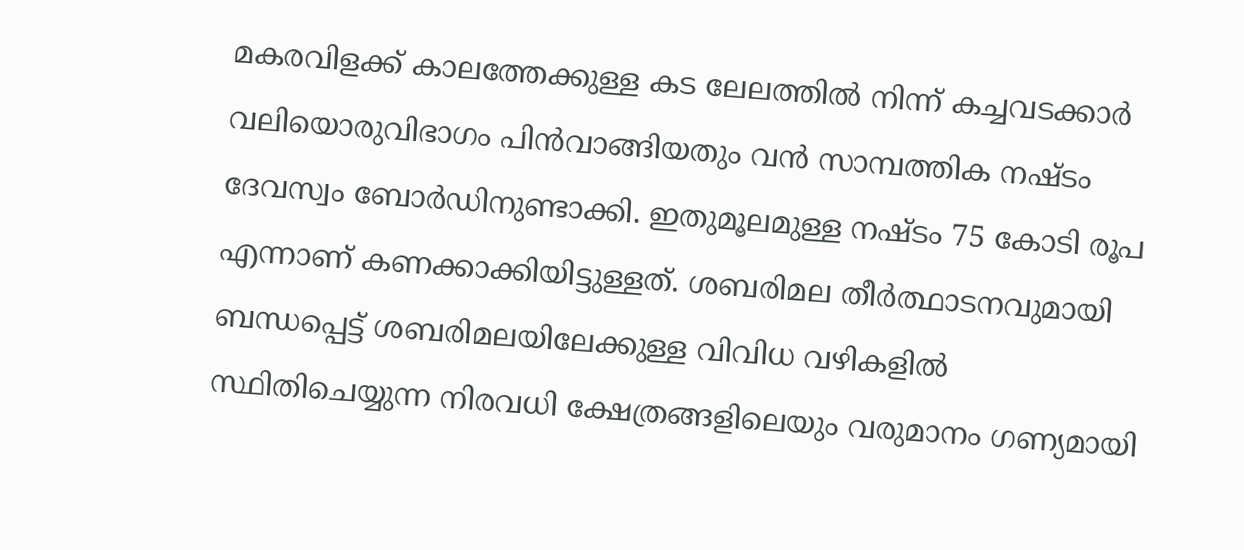മകരവിളക്ക് കാലത്തേക്കുള്ള കട ലേലത്തില്‍ നിന്ന് കച്ചവടക്കാര്‍ വലിയൊരുവിഭാഗം പിന്‍വാങ്ങിയതും വന്‍ സാമ്പത്തിക നഷ്ടം ദേവസ്വം ബോര്‍ഡിനുണ്ടാക്കി. ഇതുമൂലമുള്ള നഷ്ടം 75 കോടി രൂപ എന്നാണ് കണക്കാക്കിയിട്ടുള്ളത്. ശബരിമല തീര്‍ത്ഥാടനവുമായി ബന്ധപ്പെട്ട് ശബരിമലയിലേക്കുള്ള വിവിധ വഴികളില്‍ സ്ഥിതിചെയ്യുന്ന നിരവധി ക്ഷേത്രങ്ങളിലെയും വരുമാനം ഗണ്യമായി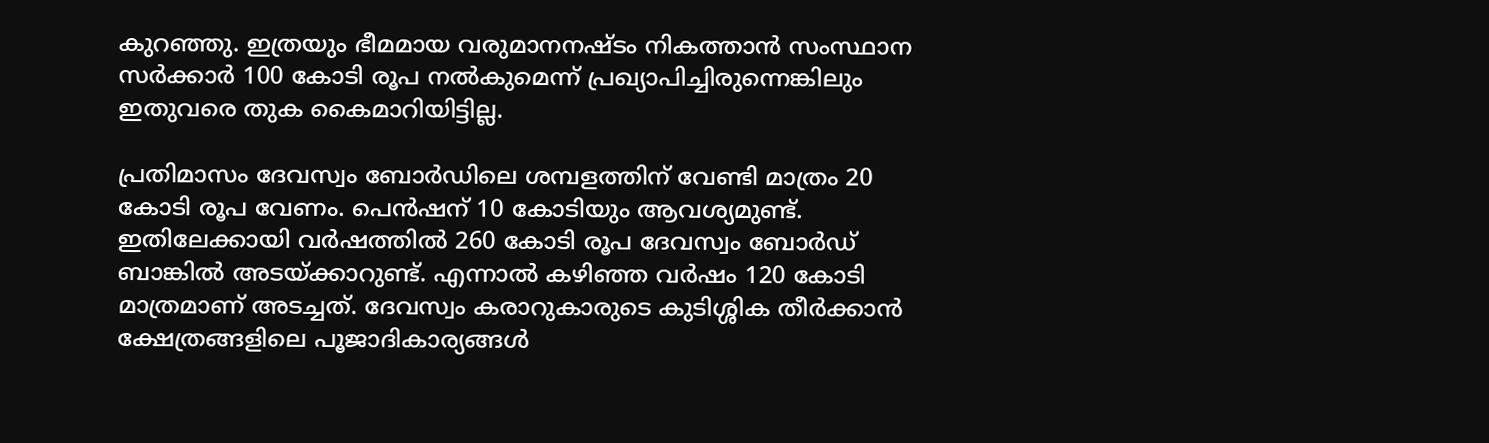കുറഞ്ഞു. ഇത്രയും ഭീമമായ വരുമാനനഷ്ടം നികത്താന്‍ സംസ്ഥാന സര്‍ക്കാര്‍ 100 കോടി രൂപ നല്‍കുമെന്ന് പ്രഖ്യാപിച്ചിരുന്നെങ്കിലും ഇതുവരെ തുക കൈമാറിയിട്ടില്ല.

പ്രതിമാസം ദേവസ്വം ബോര്‍ഡിലെ ശമ്പളത്തിന് വേണ്ടി മാത്രം 20 കോടി രൂപ വേണം. പെന്‍ഷന് 10 കോടിയും ആവശ്യമുണ്ട്. ഇതിലേക്കായി വര്‍ഷത്തില്‍ 260 കോടി രൂപ ദേവസ്വം ബോര്‍ഡ് ബാങ്കില്‍ അടയ്‌ക്കാറുണ്ട്. എന്നാല്‍ കഴിഞ്ഞ വര്‍ഷം 120 കോടി മാത്രമാണ് അടച്ചത്. ദേവസ്വം കരാറുകാരുടെ കുടിശ്ശിക തീര്‍ക്കാന്‍ ക്ഷേത്രങ്ങളിലെ പൂജാദികാര്യങ്ങള്‍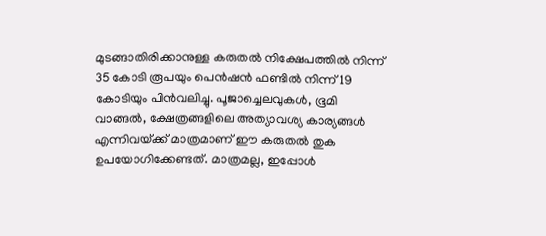മുടങ്ങാതിരിക്കാനുള്ള കരുതല്‍ നിക്ഷേപത്തില്‍ നിന്ന് 35 കോടി രൂപയും പെന്‍ഷന്‍ ഫണ്ടില്‍ നിന്ന് 19 കോടിയും പിന്‍വലിച്ചു. പൂജാച്ചെലവുകള്‍, ഭൂമി വാങ്ങല്‍, ക്ഷേത്രങ്ങളിലെ അത്യാവശ്യ കാര്യങ്ങള്‍ എന്നിവയ്‌ക്ക് മാത്രമാണ് ഈ കരുതല്‍ തുക ഉപയോഗിക്കേണ്ടത്. മാത്രമല്ല, ഇപ്പോള്‍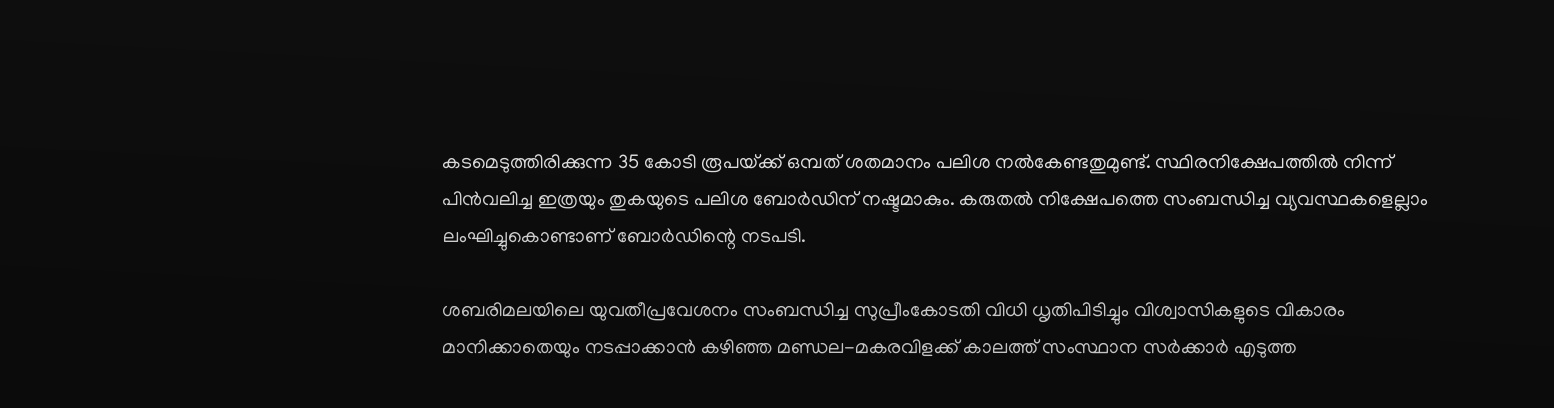കടമെടുത്തിരിക്കുന്ന 35 കോടി രൂപയ്‌ക്ക് ഒമ്പത് ശതമാനം പലിശ നല്‍കേണ്ടതുമുണ്ട്. സ്ഥിരനിക്ഷേപത്തില്‍ നിന്ന് പിന്‍വലിച്ച ഇത്രയും തുകയുടെ പലിശ ബോര്‍ഡിന് നഷ്ടമാകും. കരുതല്‍ നിക്ഷേപത്തെ സംബന്ധിച്ച വ്യവസ്ഥകളെല്ലാം ലംഘിച്ചുകൊണ്ടാണ് ബോര്‍ഡിന്റെ നടപടി.

ശബരിമലയിലെ യുവതീപ്രവേശനം സംബന്ധിച്ച സുപ്രീംകോടതി വിധി ധൃതിപിടിച്ചും വിശ്വാസികളുടെ വികാരം മാനിക്കാതെയും നടപ്പാക്കാന്‍ കഴിഞ്ഞ മണ്ഡല-മകരവിളക്ക് കാലത്ത് സംസ്ഥാന സര്‍ക്കാര്‍ എടുത്ത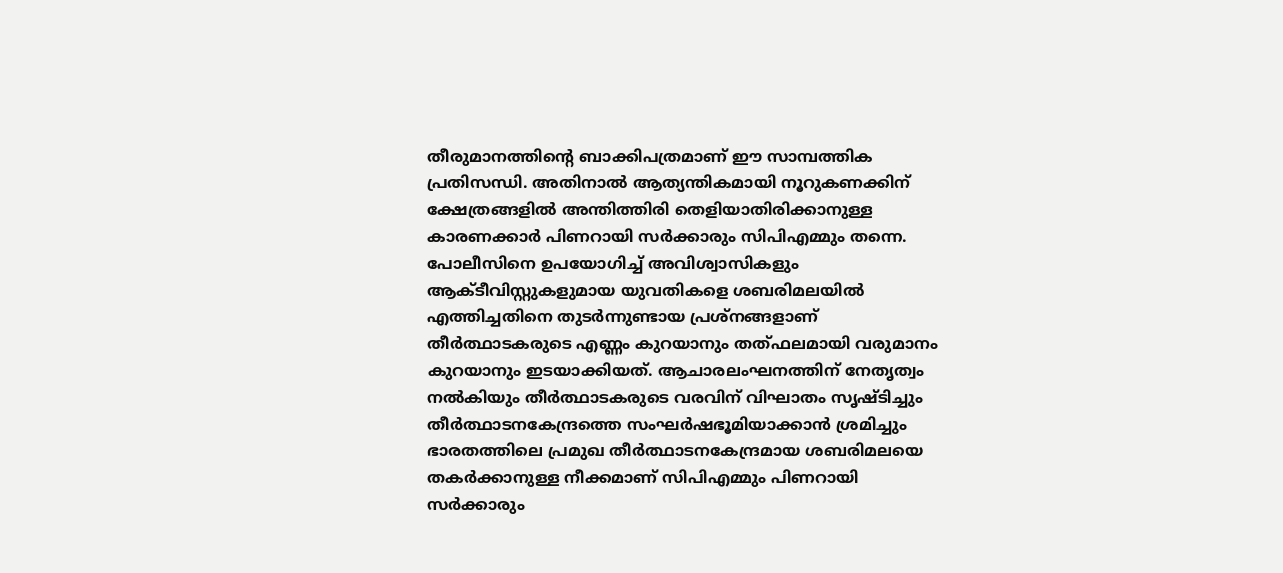തീരുമാനത്തിന്റെ ബാക്കിപത്രമാണ് ഈ സാമ്പത്തിക പ്രതിസന്ധി. അതിനാല്‍ ആത്യന്തികമായി നൂറുകണക്കിന് ക്ഷേത്രങ്ങളില്‍ അന്തിത്തിരി തെളിയാതിരിക്കാനുള്ള കാരണക്കാര്‍ പിണറായി സര്‍ക്കാരും സിപിഎമ്മും തന്നെ. പോലീസിനെ ഉപയോഗിച്ച് അവിശ്വാസികളും ആക്ടീവിസ്റ്റുകളുമായ യുവതികളെ ശബരിമലയില്‍ എത്തിച്ചതിനെ തുടര്‍ന്നുണ്ടായ പ്രശ്‌നങ്ങളാണ് തീര്‍ത്ഥാടകരുടെ എണ്ണം കുറയാനും തത്ഫലമായി വരുമാനം കുറയാനും ഇടയാക്കിയത്. ആചാരലംഘനത്തിന് നേതൃത്വം നല്‍കിയും തീര്‍ത്ഥാടകരുടെ വരവിന് വിഘാതം സൃഷ്ടിച്ചും തീര്‍ത്ഥാടനകേന്ദ്രത്തെ സംഘര്‍ഷഭൂമിയാക്കാന്‍ ശ്രമിച്ചും ഭാരതത്തിലെ പ്രമുഖ തീര്‍ത്ഥാടനകേന്ദ്രമായ ശബരിമലയെ തകര്‍ക്കാനുള്ള നീക്കമാണ് സിപിഎമ്മും പിണറായി സര്‍ക്കാരും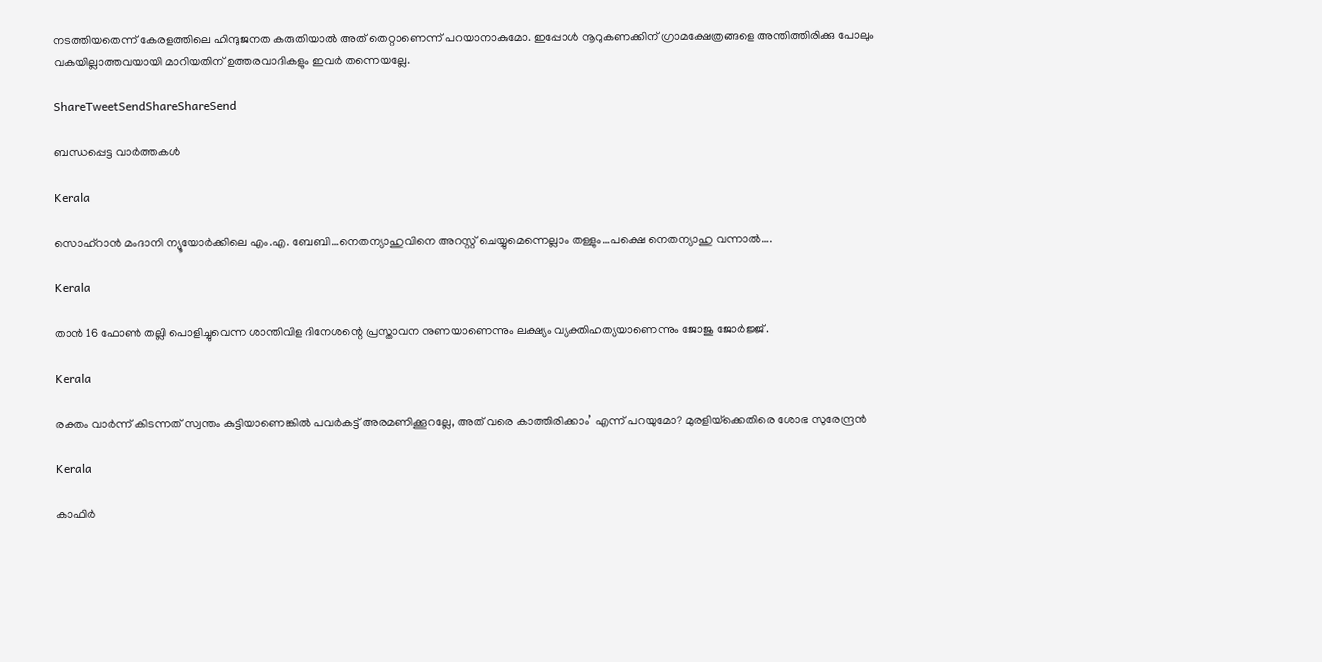നടത്തിയതെന്ന് കേരളത്തിലെ ഹിന്ദുജനത കരുതിയാല്‍ അത് തെറ്റാണെന്ന് പറയാനാകുമോ. ഇപ്പോള്‍ നൂറുകണക്കിന് ഗ്രാമക്ഷേത്രങ്ങളെ അന്തിത്തിരിക്കു പോലും വകയില്ലാത്തവയായി മാറിയതിന് ഉത്തരവാദികളും ഇവര്‍ തന്നെയല്ലേ.

ShareTweetSendShareShareSend

ബന്ധപ്പെട്ട വാര്‍ത്തകള്‍

Kerala

സൊഹ്റാന്‍ മംദാനി ന്യൂയോര്‍ക്കിലെ എം.എ. ബേബി…നെതന്യാഹുവിനെ അറസ്റ്റ് ചെയ്യുമെന്നെല്ലാം തള്ളും…പക്ഷെ നെതന്യാഹു വന്നാല്‍….

Kerala

താന്‍ 16 ഫോണ്‍ തല്ലി പൊളിച്ചുവെന്ന ശാന്തിവിള ദിനേശന്റെ പ്രസ്താവന നുണയാണെന്നും ലക്ഷ്യം വ്യക്തിഹത്യയാണെന്നും ജോജു ജോര്‍ജ്ജ് .

Kerala

രക്തം വാര്‍ന്ന് കിടന്നത് സ്വന്തം കുട്ടിയാണെങ്കില്‍ പവര്‍കട്ട് അരമണിക്കൂറല്ലേ, അത് വരെ കാത്തിരിക്കാം’ എന്ന് പറയുമോ? മുരളിയ്‌ക്കെതിരെ ശോഭ സുരേന്ദ്രൻ

Kerala

കാഫിര്‍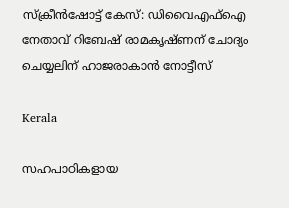സ്‌ക്രീന്‍ഷോട്ട് കേസ്: ഡിവൈഎഫ്ഐ നേതാവ് റിബേഷ് രാമകൃഷ്ണന് ചോദ്യം ചെയ്യലിന് ഹാജരാകാന്‍ നോട്ടീസ്

Kerala

സഹപാഠികളായ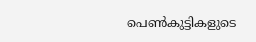പെണ്‍കുട്ടികളുടെ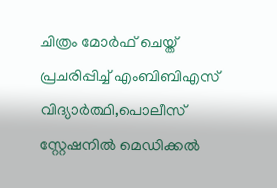ചിത്രം മോര്‍ഫ് ചെയ്ത് പ്രചരിപ്പിച്ച് എംബിബിഎസ് വിദ്യാര്‍ത്ഥി,പൊലീസ് സ്റ്റേഷനില്‍ മെഡിക്കല്‍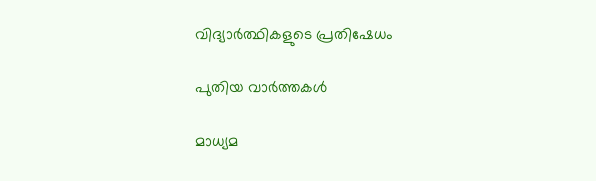വിദ്യാര്‍ത്ഥികളുടെ പ്രതിഷേധം

പുതിയ വാര്‍ത്തകള്‍

മാധ്യമ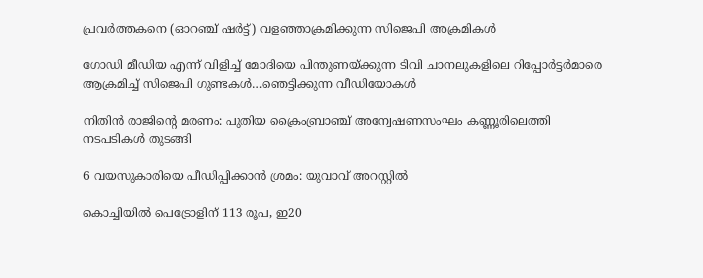പ്രവര്‍ത്തകനെ (ഓറഞ്ച് ഷര്‍ട്ട്) വളഞ്ഞാക്രമിക്കുന്ന സിജെപി അക്രമികള്‍

ഗോഡി മീഡിയ എന്ന് വിളിച്ച് മോദിയെ പിന്തുണയ്‌ക്കുന്ന ടിവി ചാനലുകളിലെ റിപ്പോര്‍ട്ടര്‍മാരെ ആക്രമിച്ച് സിജെപി ഗുണ്ടകള്‍…ഞെട്ടിക്കുന്ന വീഡിയോകള്‍

നിതിന്‍ രാജിന്റെ മരണം: പുതിയ ക്രൈംബ്രാഞ്ച് അന്വേഷണസംഘം കണ്ണൂരിലെത്തി നടപടികള്‍ തുടങ്ങി

6 വയസുകാരിയെ പീഡിപ്പിക്കാന്‍ ശ്രമം: യുവാവ് അറസ്റ്റില്‍

കൊച്ചിയില്‍ പെട്രോളിന് 113 രൂപ, ഇ20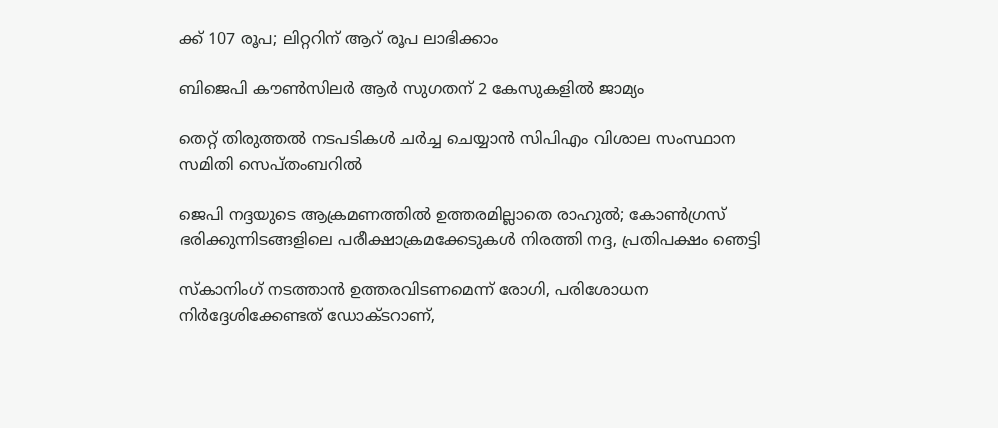ക്ക് 107 രൂപ; ലിറ്ററിന് ആറ് രൂപ ലാഭിക്കാം

ബിജെപി കൗണ്‍സിലര്‍ ആര്‍ സുഗതന് 2 കേസുകളില്‍ ജാമ്യം

തെറ്റ് തിരുത്തല്‍ നടപടികള്‍ ചര്‍ച്ച ചെയ്യാന്‍ സിപിഎം വിശാല സംസ്ഥാന സമിതി സെപ്തംബറില്‍

ജെപി നദ്ദയുടെ ആക്രമണത്തില്‍ ഉത്തരമില്ലാതെ രാഹുല്‍; കോണ്‍ഗ്രസ് ഭരിക്കുന്നിടങ്ങളിലെ പരീക്ഷാക്രമക്കേടുകള്‍ നിരത്തി നദ്ദ, പ്രതിപക്ഷം ഞെട്ടി

സ്‌കാനിംഗ് നടത്താന്‍ ഉത്തരവിടണമെന്ന് രോഗി, പരിശോധന നിര്‍ദ്ദേശിക്കേണ്ടത് ഡോക്ടറാണ്,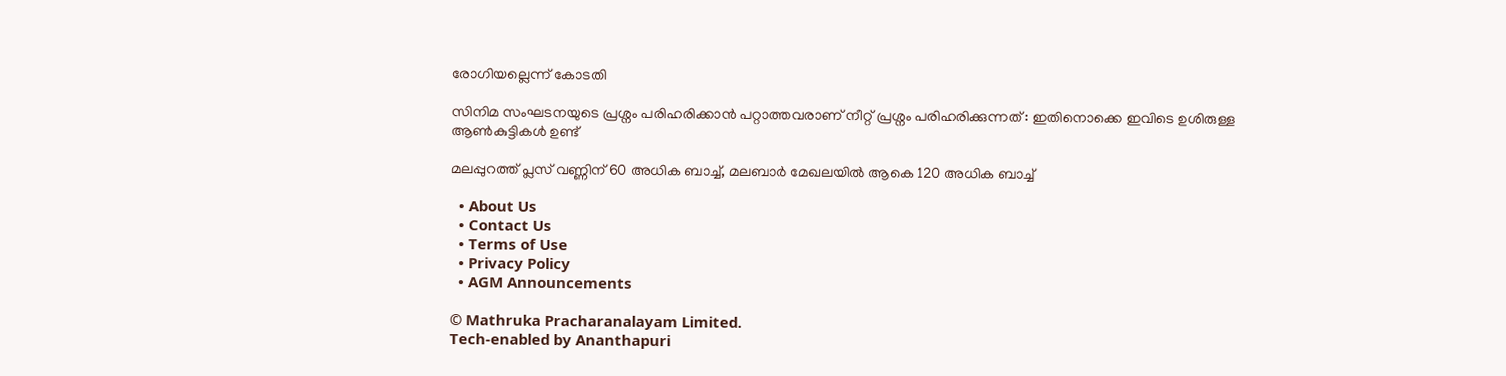രോഗിയല്ലെന്ന് കോടതി

സിനിമ സംഘടനയുടെ പ്രശ്നം പരിഹരിക്കാൻ പറ്റാത്തവരാണ് നീറ്റ് പ്രശ്നം പരിഹരിക്കുന്നത് : ഇതിനൊക്കെ ഇവിടെ ഉശിരുള്ള ആൺകുട്ടികൾ ഉണ്ട്

മലപ്പുറത്ത് പ്ലസ് വണ്ണിന് 60 അധിക ബാച്ച്, മലബാര്‍ മേഖലയില്‍ ആകെ 120 അധിക ബാച്ച്

  • About Us
  • Contact Us
  • Terms of Use
  • Privacy Policy
  • AGM Announcements

© Mathruka Pracharanalayam Limited.
Tech-enabled by Ananthapuri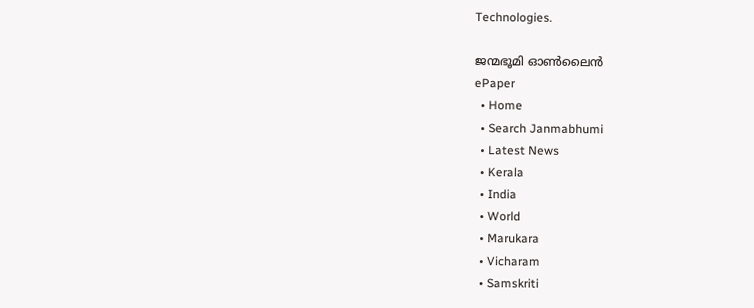Technologies.

ജന്മഭൂമി ഓണ്‍ലൈന്‍
ePaper
  • Home
  • Search Janmabhumi
  • Latest News
  • Kerala
  • India
  • World
  • Marukara
  • Vicharam
  • Samskriti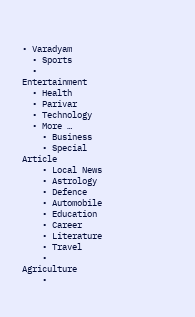• Varadyam
  • Sports
  • Entertainment
  • Health
  • Parivar
  • Technology
  • More …
    • Business
    • Special Article
    • Local News
    • Astrology
    • Defence
    • Automobile
    • Education
    • Career
    • Literature
    • Travel
    • Agriculture
    •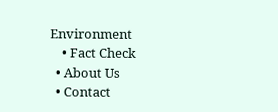Environment
    • Fact Check
  • About Us
  • Contact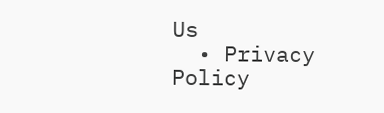Us
  • Privacy Policy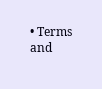• Terms and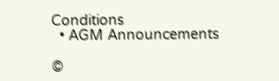Conditions
  • AGM Announcements

©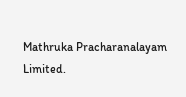Mathruka Pracharanalayam Limited.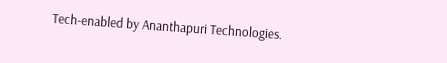Tech-enabled by Ananthapuri Technologies.